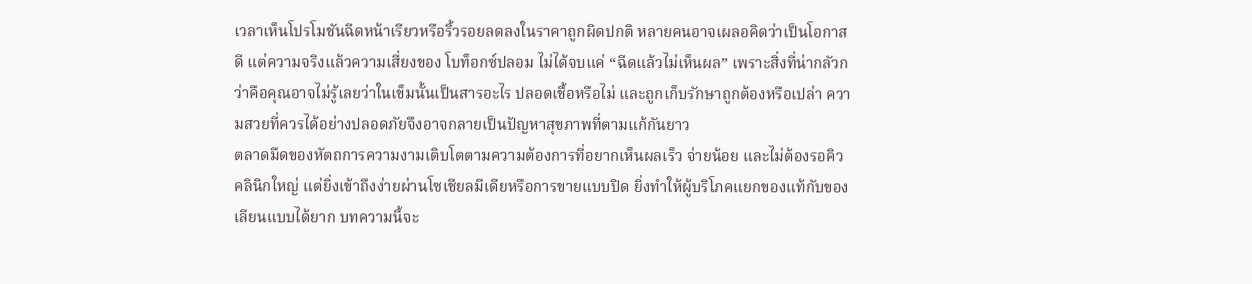เวลาเห็นโปรโมชันฉีดหน้าเรียวหรือริ้วรอยลดลงในราคาถูกผิดปกติ หลายคนอาจเผลอคิดว่าเป็นโอกาสดี แต่ความจริงแล้วความเสี่ยงของ โบท็อกซ์ปลอม ไม่ได้จบแค่ “ฉีดแล้วไม่เห็นผล” เพราะสิ่งที่น่ากลัวกว่าคือคุณอาจไม่รู้เลยว่าในเข็มนั้นเป็นสารอะไร ปลอดเชื้อหรือไม่ และถูกเก็บรักษาถูกต้องหรือเปล่า ความสวยที่ควรได้อย่างปลอดภัยจึงอาจกลายเป็นปัญหาสุขภาพที่ตามแก้กันยาว
ตลาดมืดของหัตถการความงามเติบโตตามความต้องการที่อยากเห็นผลเร็ว จ่ายน้อย และไม่ต้องรอคิวคลินิกใหญ่ แต่ยิ่งเข้าถึงง่ายผ่านโซเชียลมีเดียหรือการขายแบบปิด ยิ่งทำให้ผู้บริโภคแยกของแท้กับของเลียนแบบได้ยาก บทความนี้จะ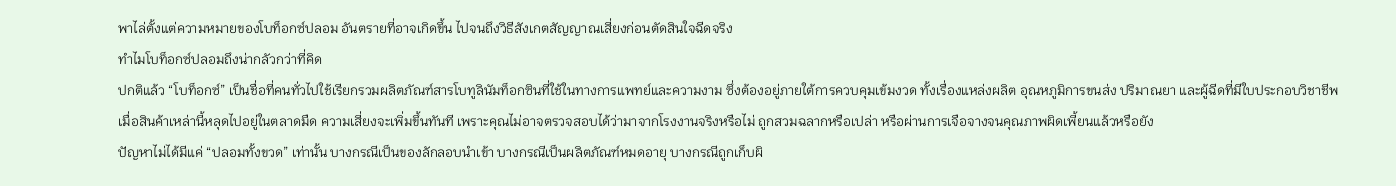พาไล่ตั้งแต่ความหมายของโบท็อกซ์ปลอม อันตรายที่อาจเกิดขึ้น ไปจนถึงวิธีสังเกตสัญญาณเสี่ยงก่อนตัดสินใจฉีดจริง
ทำไมโบท็อกซ์ปลอมถึงน่ากลัวกว่าที่คิด
ปกติแล้ว “โบท็อกซ์” เป็นชื่อที่คนทั่วไปใช้เรียกรวมผลิตภัณฑ์สารโบทูลินัมท็อกซินที่ใช้ในทางการแพทย์และความงาม ซึ่งต้องอยู่ภายใต้การควบคุมเข้มงวด ทั้งเรื่องแหล่งผลิต อุณหภูมิการขนส่ง ปริมาณยา และผู้ฉีดที่มีใบประกอบวิชาชีพ เมื่อสินค้าเหล่านี้หลุดไปอยู่ในตลาดมืด ความเสี่ยงจะเพิ่มขึ้นทันที เพราะคุณไม่อาจตรวจสอบได้ว่ามาจากโรงงานจริงหรือไม่ ถูกสวมฉลากหรือเปล่า หรือผ่านการเจือจางจนคุณภาพผิดเพี้ยนแล้วหรือยัง
ปัญหาไม่ได้มีแค่ “ปลอมทั้งขวด” เท่านั้น บางกรณีเป็นของลักลอบนำเข้า บางกรณีเป็นผลิตภัณฑ์หมดอายุ บางกรณีถูกเก็บผิ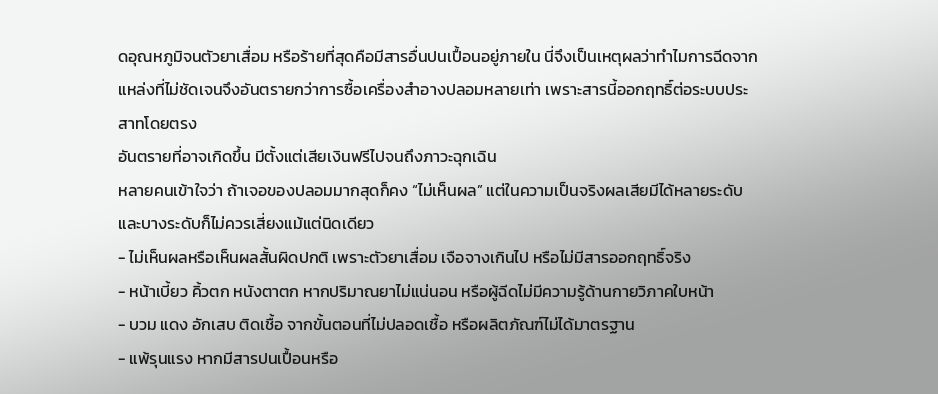ดอุณหภูมิจนตัวยาเสื่อม หรือร้ายที่สุดคือมีสารอื่นปนเปื้อนอยู่ภายใน นี่จึงเป็นเหตุผลว่าทำไมการฉีดจากแหล่งที่ไม่ชัดเจนจึงอันตรายกว่าการซื้อเครื่องสำอางปลอมหลายเท่า เพราะสารนี้ออกฤทธิ์ต่อระบบประสาทโดยตรง
อันตรายที่อาจเกิดขึ้น มีตั้งแต่เสียเงินฟรีไปจนถึงภาวะฉุกเฉิน
หลายคนเข้าใจว่า ถ้าเจอของปลอมมากสุดก็คง “ไม่เห็นผล” แต่ในความเป็นจริงผลเสียมีได้หลายระดับ และบางระดับก็ไม่ควรเสี่ยงแม้แต่นิดเดียว
- ไม่เห็นผลหรือเห็นผลสั้นผิดปกติ เพราะตัวยาเสื่อม เจือจางเกินไป หรือไม่มีสารออกฤทธิ์จริง
- หน้าเบี้ยว คิ้วตก หนังตาตก หากปริมาณยาไม่แน่นอน หรือผู้ฉีดไม่มีความรู้ด้านกายวิภาคใบหน้า
- บวม แดง อักเสบ ติดเชื้อ จากขั้นตอนที่ไม่ปลอดเชื้อ หรือผลิตภัณฑ์ไม่ได้มาตรฐาน
- แพ้รุนแรง หากมีสารปนเปื้อนหรือ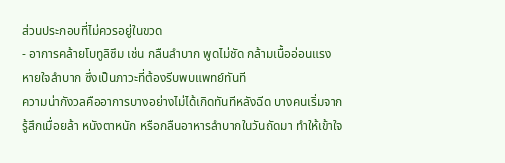ส่วนประกอบที่ไม่ควรอยู่ในขวด
- อาการคล้ายโบทูลิซึม เช่น กลืนลำบาก พูดไม่ชัด กล้ามเนื้ออ่อนแรง หายใจลำบาก ซึ่งเป็นภาวะที่ต้องรีบพบแพทย์ทันที
ความน่ากังวลคืออาการบางอย่างไม่ได้เกิดทันทีหลังฉีด บางคนเริ่มจากรู้สึกเมื่อยล้า หนังตาหนัก หรือกลืนอาหารลำบากในวันถัดมา ทำให้เข้าใจ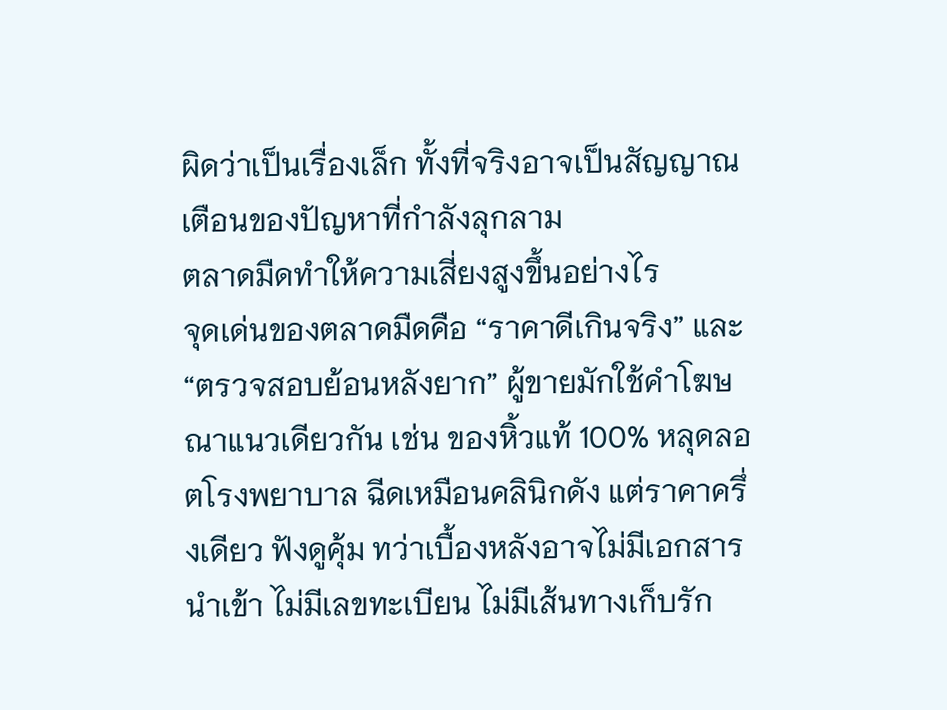ผิดว่าเป็นเรื่องเล็ก ทั้งที่จริงอาจเป็นสัญญาณเตือนของปัญหาที่กำลังลุกลาม
ตลาดมืดทำให้ความเสี่ยงสูงขึ้นอย่างไร
จุดเด่นของตลาดมืดคือ “ราคาดีเกินจริง” และ “ตรวจสอบย้อนหลังยาก” ผู้ขายมักใช้คำโฆษณาแนวเดียวกัน เช่น ของหิ้วแท้ 100% หลุดลอตโรงพยาบาล ฉีดเหมือนคลินิกดัง แต่ราคาครึ่งเดียว ฟังดูคุ้ม ทว่าเบื้องหลังอาจไม่มีเอกสารนำเข้า ไม่มีเลขทะเบียน ไม่มีเส้นทางเก็บรัก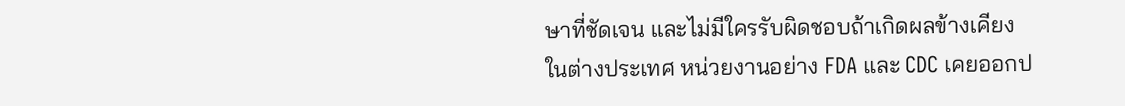ษาที่ชัดเจน และไม่มีใครรับผิดชอบถ้าเกิดผลข้างเคียง
ในต่างประเทศ หน่วยงานอย่าง FDA และ CDC เคยออกป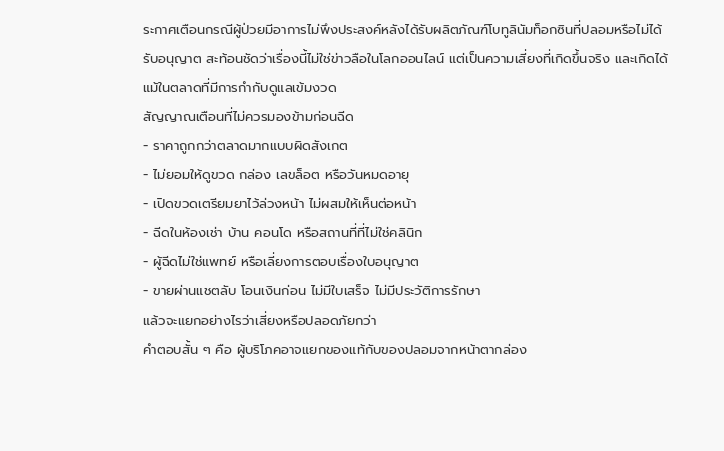ระกาศเตือนกรณีผู้ป่วยมีอาการไม่พึงประสงค์หลังได้รับผลิตภัณฑ์โบทูลินัมท็อกซินที่ปลอมหรือไม่ได้รับอนุญาต สะท้อนชัดว่าเรื่องนี้ไม่ใช่ข่าวลือในโลกออนไลน์ แต่เป็นความเสี่ยงที่เกิดขึ้นจริง และเกิดได้แม้ในตลาดที่มีการกำกับดูแลเข้มงวด
สัญญาณเตือนที่ไม่ควรมองข้ามก่อนฉีด
- ราคาถูกกว่าตลาดมากแบบผิดสังเกต
- ไม่ยอมให้ดูขวด กล่อง เลขล็อต หรือวันหมดอายุ
- เปิดขวดเตรียมยาไว้ล่วงหน้า ไม่ผสมให้เห็นต่อหน้า
- ฉีดในห้องเช่า บ้าน คอนโด หรือสถานที่ที่ไม่ใช่คลินิก
- ผู้ฉีดไม่ใช่แพทย์ หรือเลี่ยงการตอบเรื่องใบอนุญาต
- ขายผ่านแชตลับ โอนเงินก่อน ไม่มีใบเสร็จ ไม่มีประวัติการรักษา
แล้วจะแยกอย่างไรว่าเสี่ยงหรือปลอดภัยกว่า
คำตอบสั้น ๆ คือ ผู้บริโภคอาจแยกของแท้กับของปลอมจากหน้าตากล่อง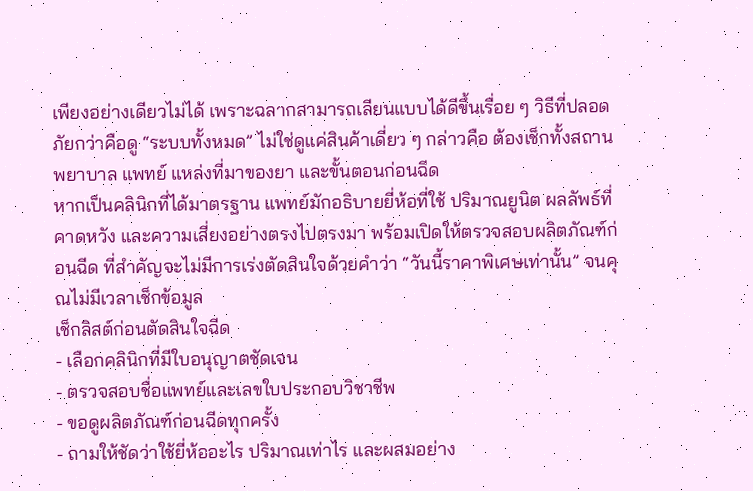เพียงอย่างเดียวไม่ได้ เพราะฉลากสามารถเลียนแบบได้ดีขึ้นเรื่อย ๆ วิธีที่ปลอดภัยกว่าคือดู “ระบบทั้งหมด” ไม่ใช่ดูแค่สินค้าเดี่ยว ๆ กล่าวคือ ต้องเช็กทั้งสถานพยาบาล แพทย์ แหล่งที่มาของยา และขั้นตอนก่อนฉีด
หากเป็นคลินิกที่ได้มาตรฐาน แพทย์มักอธิบายยี่ห้อที่ใช้ ปริมาณยูนิต ผลลัพธ์ที่คาดหวัง และความเสี่ยงอย่างตรงไปตรงมา พร้อมเปิดให้ตรวจสอบผลิตภัณฑ์ก่อนฉีด ที่สำคัญจะไม่มีการเร่งตัดสินใจด้วยคำว่า “วันนี้ราคาพิเศษเท่านั้น” จนคุณไม่มีเวลาเช็กข้อมูล
เช็กลิสต์ก่อนตัดสินใจฉีด
- เลือกคลินิกที่มีใบอนุญาตชัดเจน
- ตรวจสอบชื่อแพทย์และเลขใบประกอบวิชาชีพ
- ขอดูผลิตภัณฑ์ก่อนฉีดทุกครั้ง
- ถามให้ชัดว่าใช้ยี่ห้ออะไร ปริมาณเท่าไร และผสมอย่าง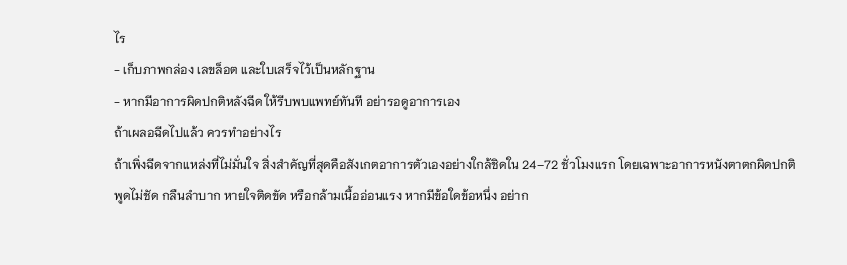ไร
- เก็บภาพกล่อง เลขล็อต และใบเสร็จไว้เป็นหลักฐาน
- หากมีอาการผิดปกติหลังฉีด ให้รีบพบแพทย์ทันที อย่ารอดูอาการเอง
ถ้าเผลอฉีดไปแล้ว ควรทำอย่างไร
ถ้าเพิ่งฉีดจากแหล่งที่ไม่มั่นใจ สิ่งสำคัญที่สุดคือสังเกตอาการตัวเองอย่างใกล้ชิดใน 24–72 ชั่วโมงแรก โดยเฉพาะอาการหนังตาตกผิดปกติ พูดไม่ชัด กลืนลำบาก หายใจติดขัด หรือกล้ามเนื้ออ่อนแรง หากมีข้อใดข้อหนึ่ง อย่าก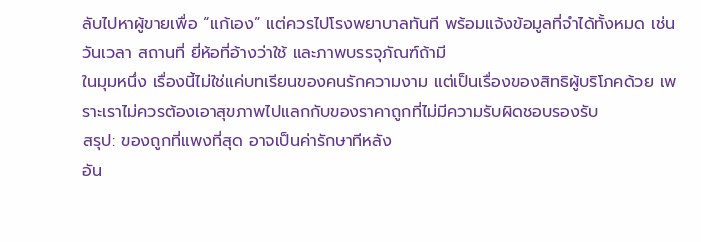ลับไปหาผู้ขายเพื่อ “แก้เอง” แต่ควรไปโรงพยาบาลทันที พร้อมแจ้งข้อมูลที่จำได้ทั้งหมด เช่น วันเวลา สถานที่ ยี่ห้อที่อ้างว่าใช้ และภาพบรรจุภัณฑ์ถ้ามี
ในมุมหนึ่ง เรื่องนี้ไม่ใช่แค่บทเรียนของคนรักความงาม แต่เป็นเรื่องของสิทธิผู้บริโภคด้วย เพราะเราไม่ควรต้องเอาสุขภาพไปแลกกับของราคาถูกที่ไม่มีความรับผิดชอบรองรับ
สรุป: ของถูกที่แพงที่สุด อาจเป็นค่ารักษาทีหลัง
อัน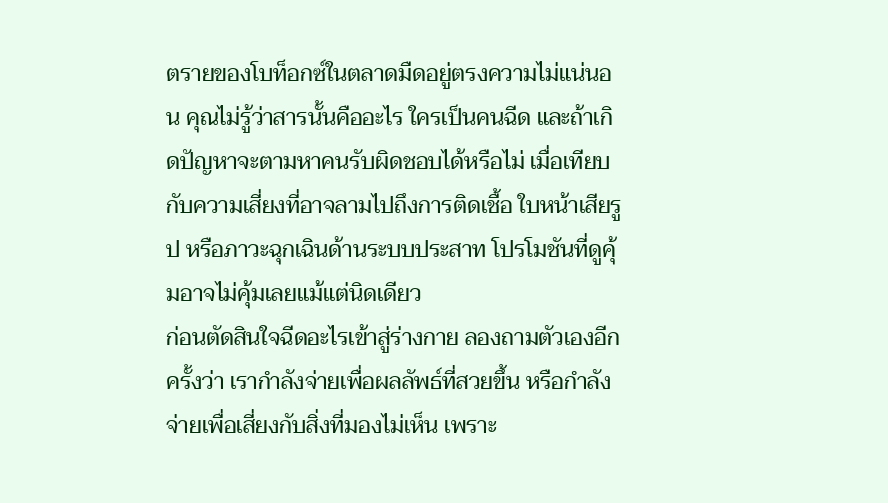ตรายของโบท็อกซ์ในตลาดมืดอยู่ตรงความไม่แน่นอน คุณไม่รู้ว่าสารนั้นคืออะไร ใครเป็นคนฉีด และถ้าเกิดปัญหาจะตามหาคนรับผิดชอบได้หรือไม่ เมื่อเทียบกับความเสี่ยงที่อาจลามไปถึงการติดเชื้อ ใบหน้าเสียรูป หรือภาวะฉุกเฉินด้านระบบประสาท โปรโมชันที่ดูคุ้มอาจไม่คุ้มเลยแม้แต่นิดเดียว
ก่อนตัดสินใจฉีดอะไรเข้าสู่ร่างกาย ลองถามตัวเองอีกครั้งว่า เรากำลังจ่ายเพื่อผลลัพธ์ที่สวยขึ้น หรือกำลังจ่ายเพื่อเสี่ยงกับสิ่งที่มองไม่เห็น เพราะ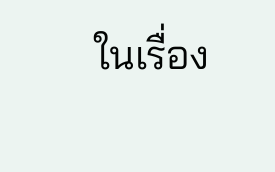ในเรื่อง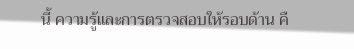นี้ ความรู้และการตรวจสอบให้รอบด้าน คื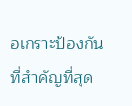อเกราะป้องกันที่สำคัญที่สุด